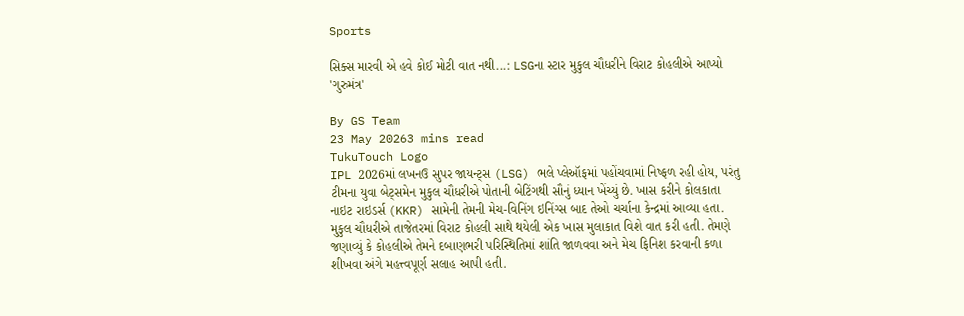Sports

સિક્સ મારવી એ હવે કોઈ મોટી વાત નથી...: LSGના સ્ટાર મુકુલ ચૌધરીને વિરાટ કોહલીએ આપ્યો 'ગુરુમંત્ર'

By GS Team
23 May 20263 mins read
TukuTouch Logo
IPL 2026માં લખનઉ સુપર જાયન્ટ્સ (LSG) ભલે પ્લેઑફમાં પહોંચવામાં નિષ્ફળ રહી હોય, પરંતુ ટીમના યુવા બેટ્સમેન મુકુલ ચૌધરીએ પોતાની બેટિંગથી સૌનું ધ્યાન ખેંચ્યું છે. ખાસ કરીને કોલકાતા નાઇટ રાઇડર્સ (KKR) સામેની તેમની મેચ-વિનિંગ ઇનિંગ્સ બાદ તેઓ ચર્ચાના કેન્દ્રમાં આવ્યા હતા. મુકુલ ચૌધરીએ તાજેતરમાં વિરાટ કોહલી સાથે થયેલી એક ખાસ મુલાકાત વિશે વાત કરી હતી. તેમણે જણાવ્યું કે કોહલીએ તેમને દબાણભરી પરિસ્થિતિમાં શાંતિ જાળવવા અને મેચ ફિનિશ કરવાની કળા શીખવા અંગે મહત્ત્વપૂર્ણ સલાહ આપી હતી.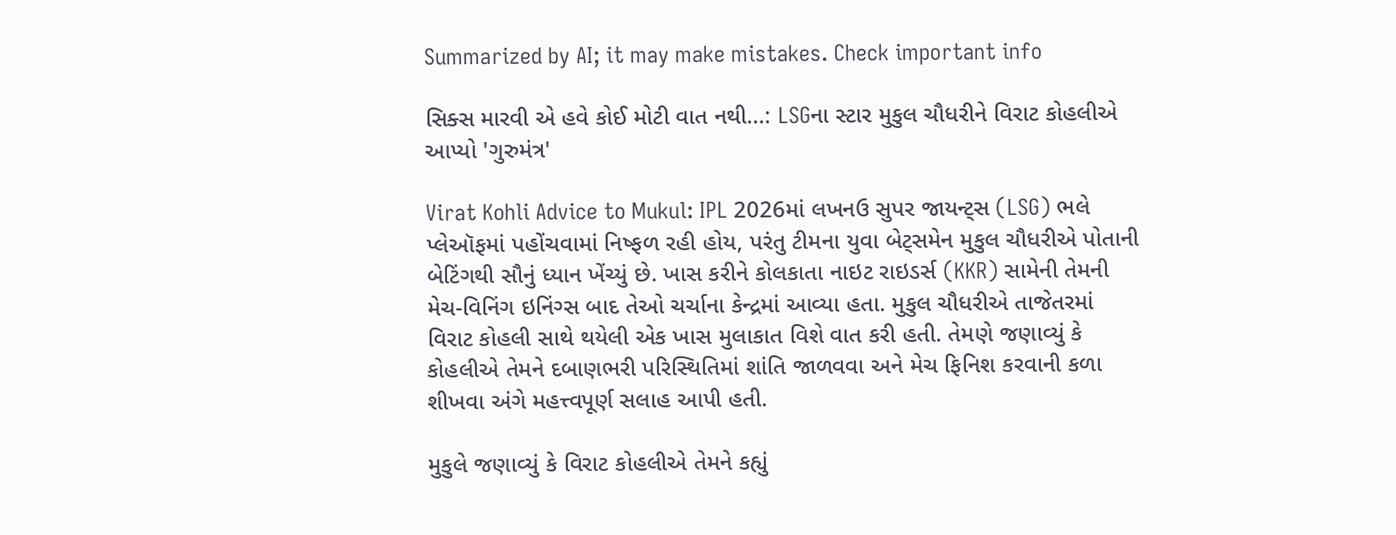Summarized by AI; it may make mistakes. Check important info

સિક્સ મારવી એ હવે કોઈ મોટી વાત નથી...: LSGના સ્ટાર મુકુલ ચૌધરીને વિરાટ કોહલીએ આપ્યો 'ગુરુમંત્ર'

Virat Kohli Advice to Mukul: IPL 2026માં લખનઉ સુપર જાયન્ટ્સ (LSG) ભલે પ્લેઑફમાં પહોંચવામાં નિષ્ફળ રહી હોય, પરંતુ ટીમના યુવા બેટ્સમેન મુકુલ ચૌધરીએ પોતાની બેટિંગથી સૌનું ધ્યાન ખેંચ્યું છે. ખાસ કરીને કોલકાતા નાઇટ રાઇડર્સ (KKR) સામેની તેમની મેચ-વિનિંગ ઇનિંગ્સ બાદ તેઓ ચર્ચાના કેન્દ્રમાં આવ્યા હતા. મુકુલ ચૌધરીએ તાજેતરમાં વિરાટ કોહલી સાથે થયેલી એક ખાસ મુલાકાત વિશે વાત કરી હતી. તેમણે જણાવ્યું કે કોહલીએ તેમને દબાણભરી પરિસ્થિતિમાં શાંતિ જાળવવા અને મેચ ફિનિશ કરવાની કળા શીખવા અંગે મહત્ત્વપૂર્ણ સલાહ આપી હતી.

મુકુલે જણાવ્યું કે વિરાટ કોહલીએ તેમને કહ્યું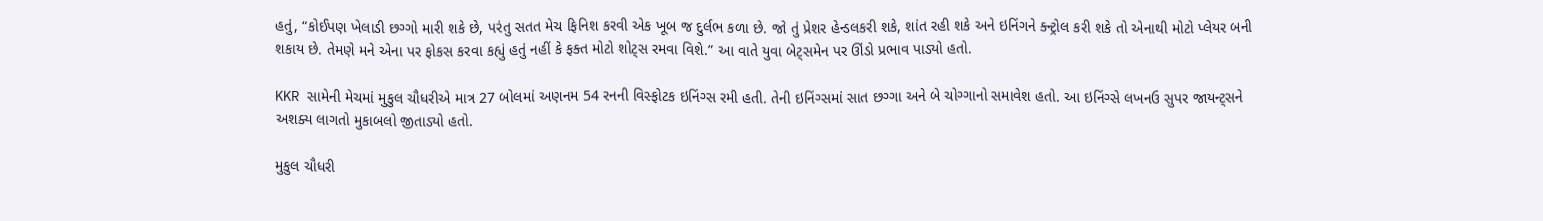હતું, “કોઈપણ ખેલાડી છગ્ગો મારી શકે છે, પરંતુ સતત મેચ ફિનિશ કરવી એક ખૂબ જ દુર્લભ કળા છે. જો તું પ્રેશર હેન્ડલકરી શકે, શાંત રહી શકે અને ઇનિંગને ક્ન્ટ્રોલ કરી શકે તો એનાથી મોટો પ્લેયર બની શકાય છે. તેમણે મને એના પર ફોકસ કરવા કહ્યું હતું નહીં કે ફક્ત મોટો શોટ્સ રમવા વિશે.” આ વાતે યુવા બેટ્સમેન પર ઊંડો પ્રભાવ પાડ્યો હતો.

KKR સામેની મેચમાં મુકુલ ચૌધરીએ માત્ર 27 બોલમાં અણનમ 54 રનની વિસ્ફોટક ઇનિંગ્સ રમી હતી. તેની ઇનિંગ્સમાં સાત છગ્ગા અને બે ચોગ્ગાનો સમાવેશ હતો. આ ઇનિંગ્સે લખનઉ સુપર જાયન્ટ્સને અશક્ય લાગતો મુકાબલો જીતાડ્યો હતો.

મુકુલ ચૌધરી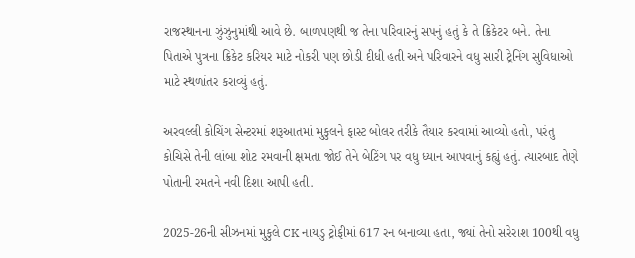રાજસ્થાનના ઝુંઝુનુમાંથી આવે છે. બાળપણથી જ તેના પરિવારનું સપનું હતું કે તે ક્રિકેટર બને. તેના પિતાએ પુત્રના ક્રિકેટ કરિયર માટે નોકરી પણ છોડી દીધી હતી અને પરિવારને વધુ સારી ટ્રેનિંગ સુવિધાઓ માટે સ્થળાંતર કરાવ્યું હતું.

અરવલ્લી કોચિંગ સેન્ટરમાં શરૂઆતમાં મુકુલને ફાસ્ટ બોલર તરીકે તૈયાર કરવામાં આવ્યો હતો, પરંતુ કોચિસે તેની લાંબા શોટ રમવાની ક્ષમતા જોઈ તેને બેટિંગ પર વધુ ધ્યાન આપવાનું કહ્યું હતું. ત્યારબાદ તેણે પોતાની રમતને નવી દિશા આપી હતી.

2025-26ની સીઝનમાં મુકુલે CK નાયડુ ટ્રોફીમાં 617 રન બનાવ્યા હતા, જ્યાં તેનો સરેરાશ 100થી વધુ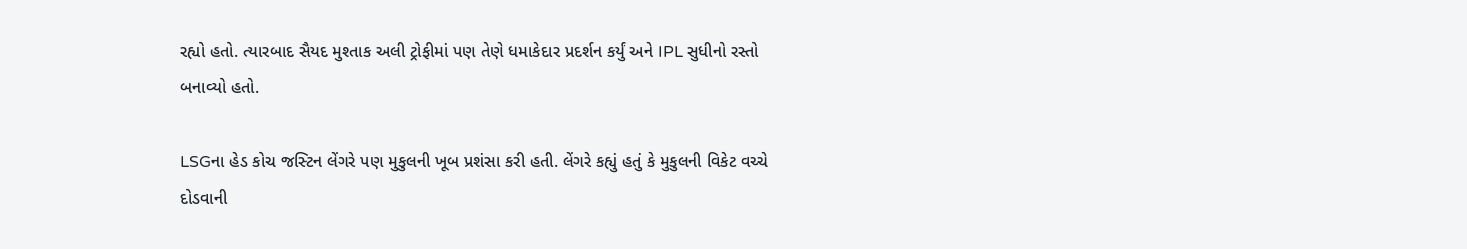રહ્યો હતો. ત્યારબાદ સૈયદ મુશ્તાક અલી ટ્રોફીમાં પણ તેણે ધમાકેદાર પ્રદર્શન કર્યું અને IPL સુધીનો રસ્તો બનાવ્યો હતો.

LSGના હેડ કોચ જસ્ટિન લેંગરે પણ મુકુલની ખૂબ પ્રશંસા કરી હતી. લેંગરે કહ્યું હતું કે મુકુલની વિકેટ વચ્ચે દોડવાની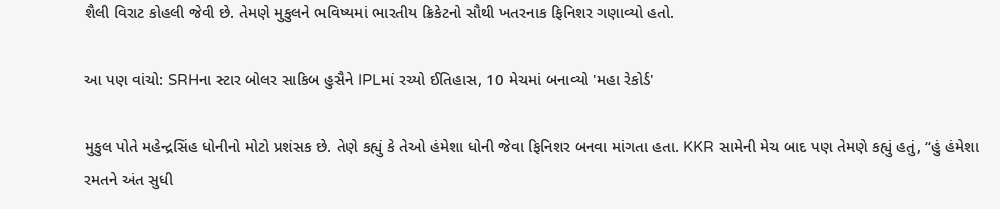શૈલી વિરાટ કોહલી જેવી છે. તેમણે મુકુલને ભવિષ્યમાં ભારતીય ક્રિકેટનો સૌથી ખતરનાક ફિનિશર ગણાવ્યો હતો.

આ પણ વાંચો: SRHના સ્ટાર બોલર સાકિબ હુસૈને IPLમાં રચ્યો ઈતિહાસ, 10 મેચમાં બનાવ્યો 'મહા રેકોર્ડ'

મુકુલ પોતે મહેન્દ્રસિંહ ધોનીનો મોટો પ્રશંસક છે. તેણે કહ્યું કે તેઓ હંમેશા ધોની જેવા ફિનિશર બનવા માંગતા હતા. KKR સામેની મેચ બાદ પણ તેમણે કહ્યું હતું, “હું હંમેશા રમતને અંત સુધી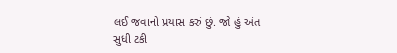લઈ જવાનો પ્રયાસ કરું છું. જો હું અંત સુધી ટકી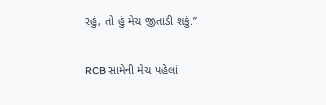રહું, તો હું મેચ જીતાડી શકું.”

RCB સામેની મેચ પહેલાં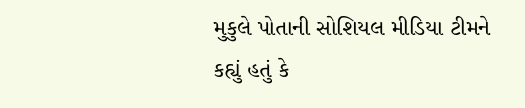મુકુલે પોતાની સોશિયલ મીડિયા ટીમને કહ્યું હતું કે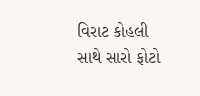વિરાટ કોહલી સાથે સારો ફોટો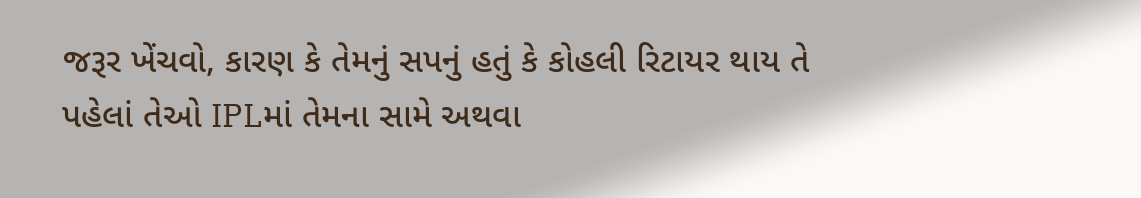જરૂર ખેંચવો, કારણ કે તેમનું સપનું હતું કે કોહલી રિટાયર થાય તે પહેલાં તેઓ IPLમાં તેમના સામે અથવા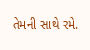તેમની સાથે રમે.